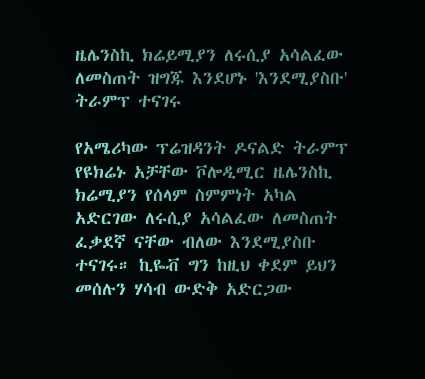ዜሌንስኪ ክሬይሚያን ለሩሲያ አሳልፈው ለመስጠት ዝግጁ እንደሆኑ 'እንደሚያስቡ' ትራምፕ ተናገሩ

የአሜሪካው ፕሬዝዳንት ዶናልድ ትራምፕ የዩክሬኑ አቻቸው ቮሎዲሚር ዜሌንስኪ ክሬሚያን የሰላም ስምምነት አካል አድርገው ለሩሲያ አሳልፈው ለመስጠት ፈቃደኛ ናቸው ብለው እንደሚያስቡ ተናገሩ። ኪዬቭ ግን ከዚህ ቀደም ይህን መሰሉን ሃሳብ ውድቅ አድርጋው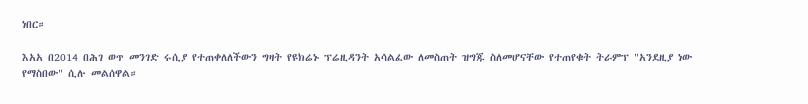ነበር።

እአአ በ2014 በሕገ ወጥ መንገድ ሩሲያ የተጠቀለለችውን ግዛት የዩክሬኑ ፕሬዚዳንት አሳልፈው ለመስጠት ዝግጁ ስለመሆናቸው የተጠየቁት ትራምፕ "አንደዚያ ነው የማስበው" ሲሉ መልሰዋል።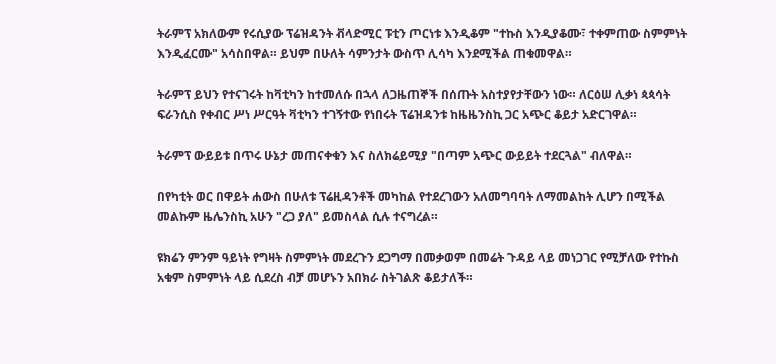ትራምፕ አክለውም የሩሲያው ፕሬዝዳንት ቭላድሚር ፑቲን ጦርነቱ እንዲቆም "ተኩስ እንዲያቆሙ፣ ተቀምጠው ስምምነት እንዲፈርሙ" አሳስበዋል። ይህም በሁለት ሳምንታት ውስጥ ሊሳካ እንደሚችል ጠቁመዋል።

ትራምፕ ይህን የተናገሩት ከቫቲካን ከተመለሱ በኋላ ለጋዜጠኞች በሰጡት አስተያየታቸውን ነው። ለርዕሠ ሊቃነ ጳጳሳት ፍራንሲስ የቀብር ሥነ ሥርዓት ቫቲካን ተገኝተው የነበሩት ፕሬዝዳንቱ ከዜዜንስኪ ጋር አጭር ቆይታ አድርገዋል።

ትራምፕ ውይይቱ በጥሩ ሁኔታ መጠናቀቁን እና ስለክሬይሚያ "በጣም አጭር ውይይት ተደርጓል" ብለዋል።

በየካቲት ወር በዋይት ሐውስ በሁለቱ ፕሬዚዳንቶች መካከል የተደረገውን አለመግባባት ለማመልከት ሊሆን በሚችል መልኩም ዜሌንስኪ አሁን "ረጋ ያለ" ይመስላል ሲሉ ተናግረል።

ዩክሬን ምንም ዓይነት የግዛት ስምምነት መደረጉን ደጋግማ በመቃወም በመሬት ጉዳይ ላይ መነጋገር የሚቻለው የተኩስ አቁም ስምምነት ላይ ሲደረስ ብቻ መሆኑን አበክራ ስትገልጽ ቆይታለች።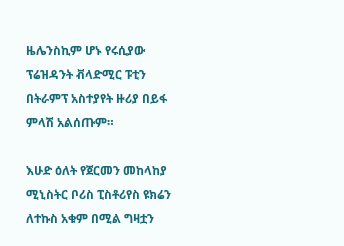ዜሌንስኪም ሆኑ የሩሲያው ፕሬዝዳንት ቭላድሚር ፑቲን በትራምፕ አስተያየት ዙሪያ በይፋ ምላሽ አልሰጡም።

እሁድ ዕለት የጀርመን መከላከያ ሚኒስትር ቦሪስ ፒስቶሪየስ ዩክሬን ለተኩስ አቁም በሚል ግዛቷን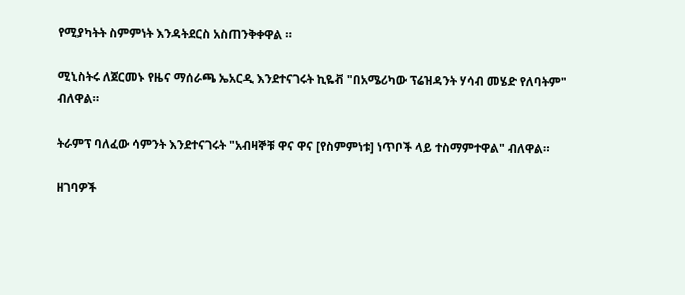የሚያካትት ስምምነት እንዳትደርስ አስጠንቅቀዋል ።

ሚኒስትሩ ለጀርመኑ የዜና ማሰራጫ ኤአርዲ እንደተናገሩት ኪዬቭ "በአሜሪካው ፕሬዝዳንት ሃሳብ መሄድ የለባትም" ብለዋል።

ትራምፕ ባለፈው ሳምንት እንደተናገሩት "አብዛኞቹ ዋና ዋና [የስምምነቱ] ነጥቦች ላይ ተስማምተዋል" ብለዋል።

ዘገባዎች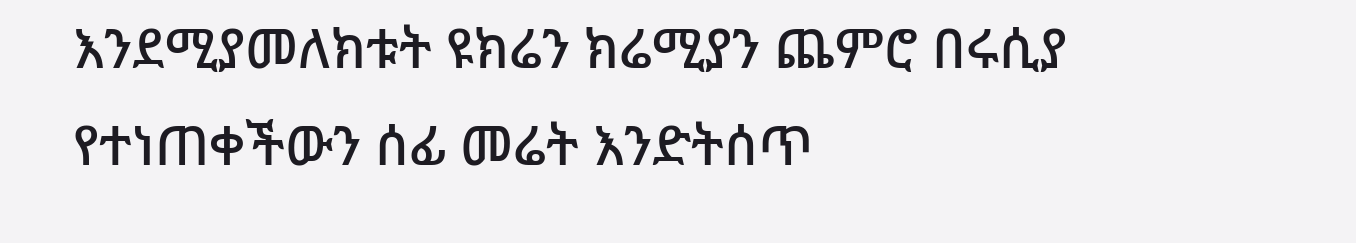እንደሚያመለክቱት ዩክሬን ክሬሚያን ጨምሮ በሩሲያ የተነጠቀችውን ሰፊ መሬት እንድትሰጥ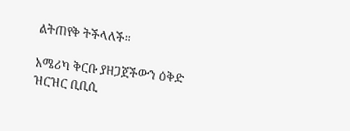ልትጠየቅ ትችላለች።

አሜሪካ ቅርቡ ያዘጋጀችውን ዕቅድ ዝርዝር ቢቢሲ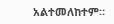አልተመለከተም።